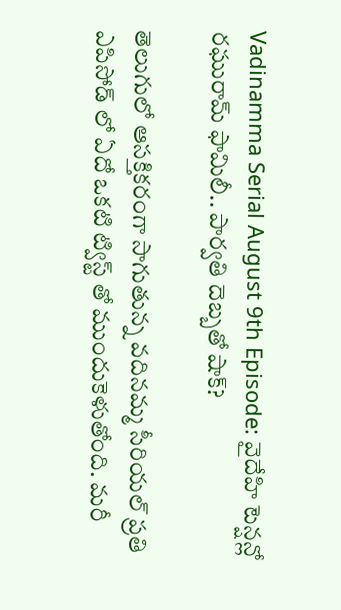Vadinamma Serial August 9th Episode: వైదేహి టెన్షన్లో రఘురామ్ ఫామిలీ.. పార్వతి దెబ్బతో షాక్?

తెలుగులో ఆసక్తికరంగా సాగుతున్న వదినమ్మ సీరియల్ ప్రతి ఎపిసోడ్ లో ఏదో ఒకటి ట్విస్ట్ తో ముందుకెళుతోంది. మరీ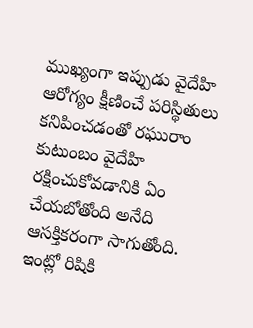ముఖ్యంగా ఇప్పుడు వైదేహి ఆరోగ్యం క్షీణించే పరిస్థితులు కనిపించడంతో రఘురాం కుటుంబం వైదేహి రక్షించుకోవడానికి ఏం చేయబోతోంది అనేది ఆసక్తికరంగా సాగుతోంది. ఇంట్లో రిషికి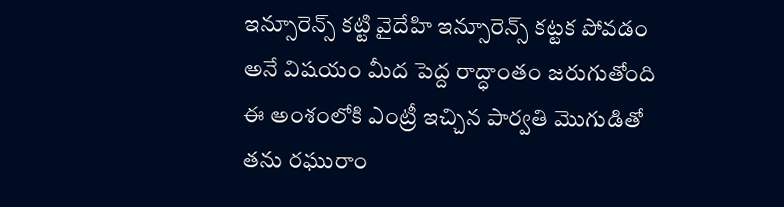ఇన్సూరెన్స్ కట్టి వైదేహి ఇన్సూరెన్స్ కట్టక పోవడం అనే విషయం మీద పెద్ద రాద్ధాంతం జరుగుతోంది ఈ అంశంలోకి ఎంట్రీ ఇచ్చిన పార్వతి మొగుడితో తను రఘురాం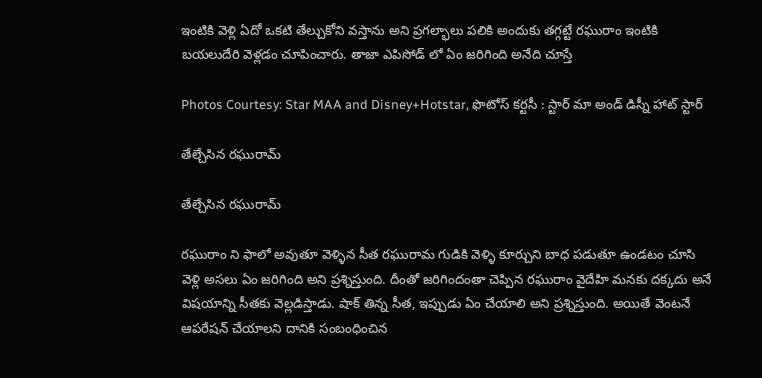ఇంటికి వెళ్లి ఏదో ఒకటి తేల్చుకోని వస్తాను అని ప్రగల్భాలు పలికి అందుకు తగ్గట్టే రఘురాం ఇంటికి బయలుదేరి వెళ్లడం చూపించారు. తాజా ఎపిసోడ్ లో ఏం జరిగింది అనేది చూస్తే

Photos Courtesy: Star MAA and Disney+Hotstar, ఫొటోస్ కర్టసీ : స్టార్ మా అండ్ డిస్నీ హాట్ స్టార్

తేల్చేసిన రఘురామ్

తేల్చేసిన రఘురామ్

రఘురాం ని ఫాలో అవుతూ వెళ్ళిన సీత రఘురామ గుడికి వెళ్ళి కూర్చుని బాధ పడుతూ ఉండటం చూసి వెళ్లి అసలు ఏం జరిగింది అని ప్రశ్నిస్తుంది. దీంతో జరిగిందంతా చెప్పిన రఘురాం వైదేహి మనకు దక్కదు అనే విషయాన్ని సీతకు వెల్లడిస్తాడు. షాక్ తిన్న సీత, ఇప్పుడు ఏం చేయాలి అని ప్రశ్నిస్తుంది. అయితే వెంటనే ఆపరేషన్ చేయాలని దానికి సంబంధించిన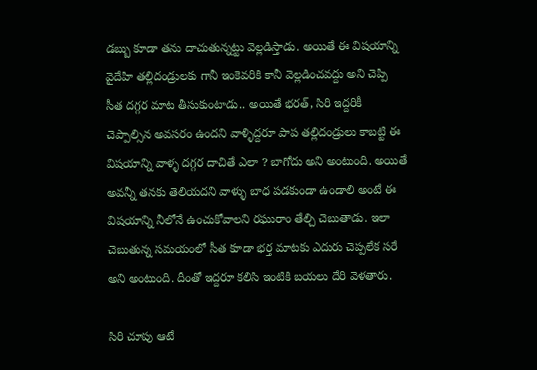డబ్బు కూడా తను దాచుతున్నట్టు వెల్లడిస్తాడు. అయితే ఈ విషయాన్ని వైదేహి తల్లిదండ్రులకు గానీ ఇంకెవరికి కానీ వెల్లడించవద్దు అని చెప్పి సీత దగ్గర మాట తీసుకుంటాడు.. అయితే భరత్, సిరి ఇద్దరికీ చెప్పాల్సిన అవసరం ఉందని వాళ్ళిద్దరూ పాప తల్లిదండ్రులు కాబట్టి ఈ విషయాన్ని వాళ్ళ దగ్గర దాచితే ఎలా ? బాగోదు అని అంటుంది. అయితే అవన్నీ తనకు తెలియదని వాళ్ళు బాధ పడకుండా ఉండాలి అంటే ఈ విషయాన్ని నీలోనే ఉంచుకోవాలని రఘురాం తేల్చి చెబుతాడు. ఇలా చెబుతున్న సమయంలో సీత కూడా భర్త మాటకు ఎదురు చెప్పలేక సరే అని అంటుంది. దీంతో ఇద్దరూ కలిసి ఇంటికి బయలు దేరి వెళతారు.

సిరి చూపు ఆటే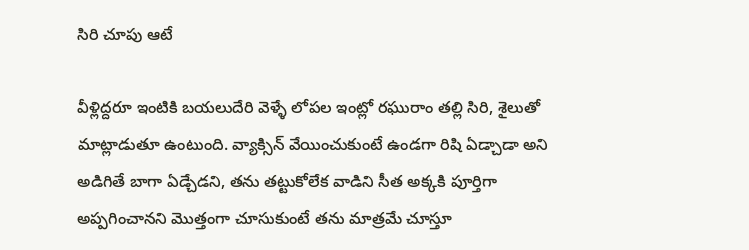సిరి చూపు ఆటే

వీళ్లిద్దరూ ఇంటికి బయలుదేరి వెళ్ళే లోపల ఇంట్లో రఘురాం తల్లి సిరి, శైలుతో మాట్లాడుతూ ఉంటుంది. వ్యాక్సిన్ వేయించుకుంటే ఉండగా రిషి ఏడ్చాడా అని అడిగితే బాగా ఏడ్చేడని, తను తట్టుకోలేక వాడిని సీత అక్కకి పూర్తిగా అప్పగించానని మొత్తంగా చూసుకుంటే తను మాత్రమే చూస్తూ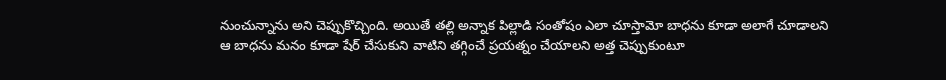నుంచున్నాను అని చెప్పుకొచ్చింది. అయితే తల్లి అన్నాక పిల్లాడి సంతోషం ఎలా చూస్తామో బాధను కూడా అలాగే చూడాలని ఆ బాధను మనం కూడా షేర్ చేసుకుని వాటిని తగ్గించే ప్రయత్నం చేయాలని అత్త చెప్పుకుంటూ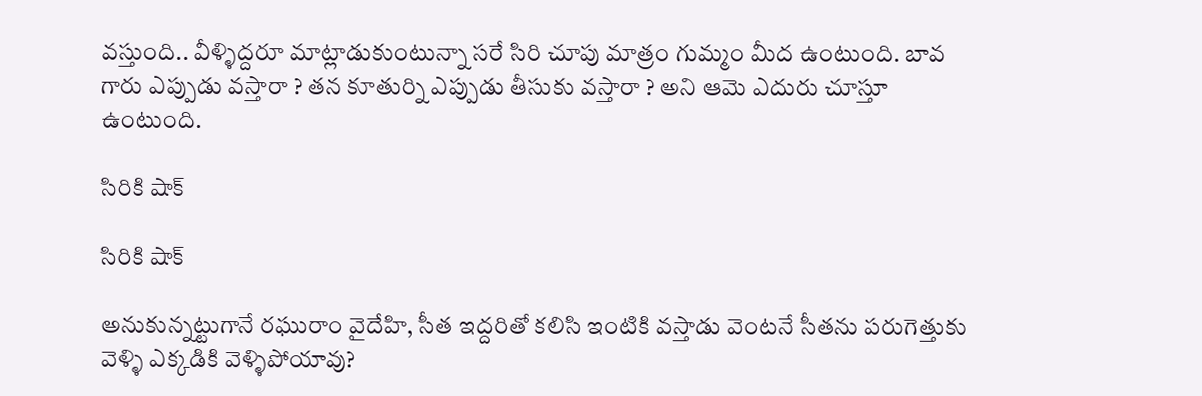వస్తుంది.. వీళ్ళిద్దరూ మాట్లాడుకుంటున్నా సరే సిరి చూపు మాత్రం గుమ్మం మీద ఉంటుంది. బావ గారు ఎప్పుడు వస్తారా ? తన కూతుర్ని ఎప్పుడు తీసుకు వస్తారా ? అని ఆమె ఎదురు చూస్తూ ఉంటుంది.

సిరికి షాక్

సిరికి షాక్

అనుకున్నట్టుగానే రఘురాం వైదేహి, సీత ఇద్దరితో కలిసి ఇంటికి వస్తాడు వెంటనే సీతను పరుగెత్తుకు వెళ్ళి ఎక్కడికి వెళ్ళిపోయావు?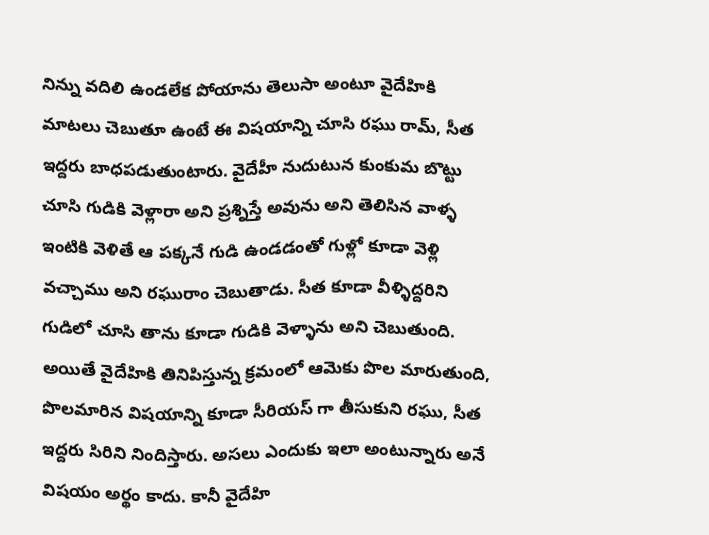నిన్ను వదిలి ఉండలేక పోయాను తెలుసా అంటూ వైదేహికి మాటలు చెబుతూ ఉంటే ఈ విషయాన్ని చూసి రఘు రామ్, సీత ఇద్దరు బాధపడుతుంటారు. వైదేహీ నుదుటున కుంకుమ బొట్టు చూసి గుడికి వెళ్లారా అని ప్రశ్నిస్తే అవును అని తెలిసిన వాళ్ళ ఇంటికి వెళితే ఆ పక్కనే గుడి ఉండడంతో గుళ్లో కూడా వెళ్లి వచ్చాము అని రఘురాం చెబుతాడు. సీత కూడా వీళ్ళిద్దరిని గుడిలో చూసి తాను కూడా గుడికి వెళ్ళాను అని చెబుతుంది. అయితే వైదేహికి తినిపిస్తున్న క్రమంలో ఆమెకు పొల మారుతుంది, పొలమారిన విషయాన్ని కూడా సీరియస్ గా తీసుకుని రఘు, సీత ఇద్దరు సిరిని నిందిస్తారు. అసలు ఎందుకు ఇలా అంటున్నారు అనే విషయం అర్థం కాదు. కానీ వైదేహి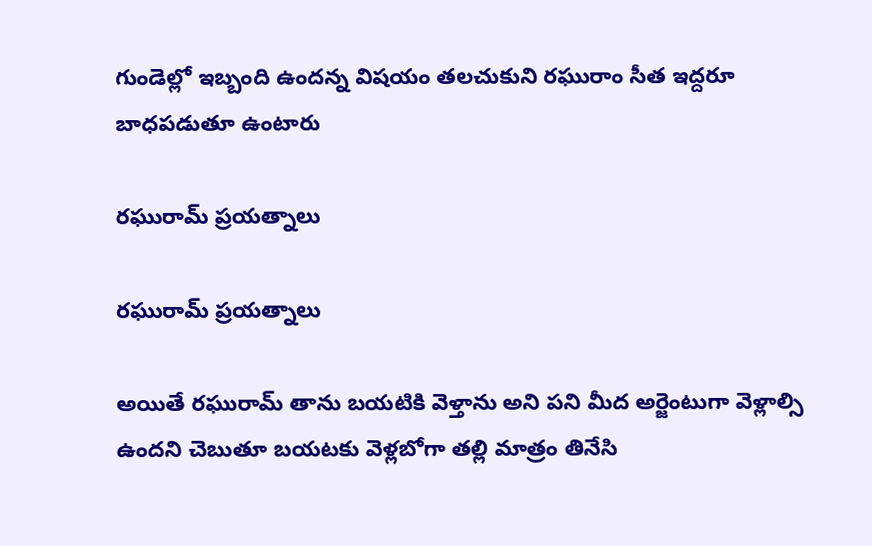గుండెల్లో ఇబ్బంది ఉందన్న విషయం తలచుకుని రఘురాం సీత ఇద్దరూ బాధపడుతూ ఉంటారు

రఘురామ్ ప్రయత్నాలు

రఘురామ్ ప్రయత్నాలు

అయితే రఘురామ్ తాను బయటికి వెళ్తాను అని పని మీద అర్జెంటుగా వెళ్లాల్సి ఉందని చెబుతూ బయటకు వెళ్లబోగా తల్లి మాత్రం తినేసి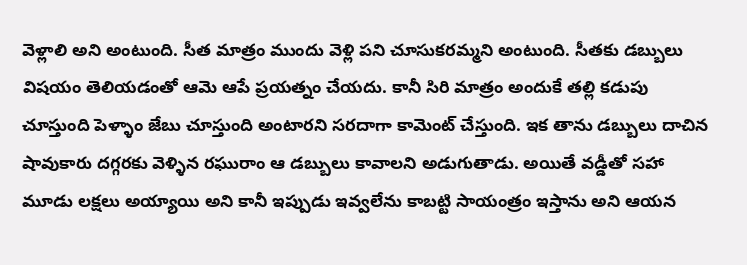వెళ్లాలి అని అంటుంది. సీత మాత్రం ముందు వెళ్లి పని చూసుకరమ్మని అంటుంది. సీతకు డబ్బులు విషయం తెలియడంతో ఆమె ఆపే ప్రయత్నం చేయదు. కానీ సిరి మాత్రం అందుకే తల్లి కడుపు చూస్తుంది పెళ్ళాం జేబు చూస్తుంది అంటారని సరదాగా కామెంట్ చేస్తుంది. ఇక తాను డబ్బులు దాచిన షావుకారు దగ్గరకు వెళ్ళిన రఘురాం ఆ డబ్బులు కావాలని అడుగుతాడు. అయితే వడ్డీతో సహా మూడు లక్షలు అయ్యాయి అని కానీ ఇప్పుడు ఇవ్వలేను కాబట్టి సాయంత్రం ఇస్తాను అని ఆయన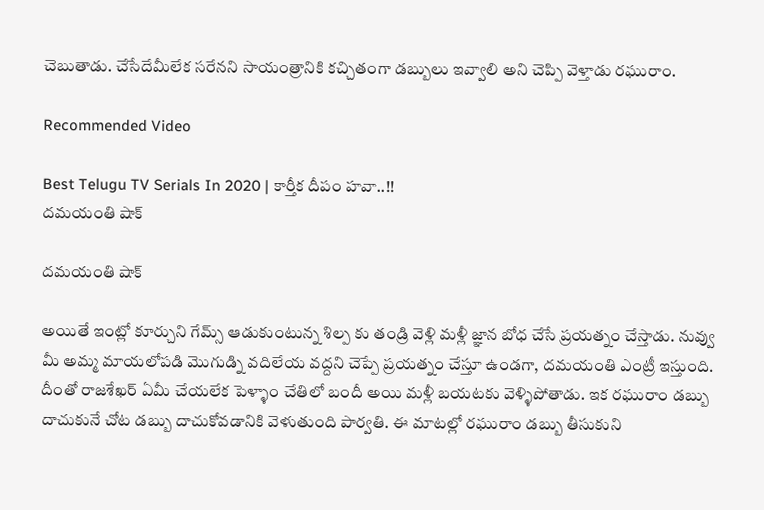చెబుతాడు. చేసేదేమీలేక సరేనని సాయంత్రానికి కచ్చితంగా డబ్బులు ఇవ్వాలి అని చెప్పి వెళ్తాడు రఘురాం.

Recommended Video

Best Telugu TV Serials In 2020 | కార్తీక దీపం హవా..!!
దమయంతి షాక్

దమయంతి షాక్

అయితే ఇంట్లో కూర్చుని గేమ్స్ ఆడుకుంటున్న శిల్ప కు తండ్రి వెళ్లి మళ్లీ జ్ఞాన బోధ చేసే ప్రయత్నం చేస్తాడు. నువ్వు మీ అమ్మ మాయలోపడి మొగుడ్ని వదిలేయ వద్దని చెప్పే ప్రయత్నం చేస్తూ ఉండగా, దమయంతి ఎంట్రీ ఇస్తుంది. దీంతో రాజశేఖర్ ఏమీ చేయలేక పెళ్ళాం చేతిలో బందీ అయి మళ్లీ బయటకు వెళ్ళిపోతాడు. ఇక రఘురాం డబ్బు దాచుకునే చోట డబ్బు దాచుకోవడానికి వెళుతుంది పార్వతి. ఈ మాటల్లో రఘురాం డబ్బు తీసుకుని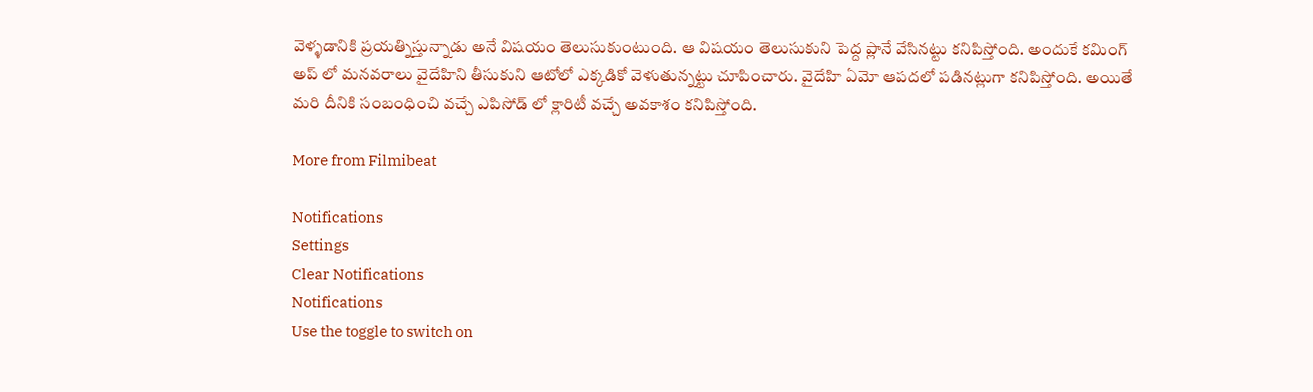వెళ్ళడానికి ప్రయత్నిస్తున్నాడు అనే విషయం తెలుసుకుంటుంది. ఆ విషయం తెలుసుకుని పెద్ద ప్లానే వేసినట్టు కనిపిస్తోంది. అందుకే కమింగ్ అప్ లో మనవరాలు వైదేహిని తీసుకుని ఆటోలో ఎక్కడికో వెళుతున్నట్టు చూపించారు. వైదేహి ఏమో ఆపదలో పడినట్లుగా కనిపిస్తోంది. అయితే మరి దీనికి సంబంధించి వచ్చే ఎపిసోడ్ లో క్లారిటీ వచ్చే అవకాశం కనిపిస్తోంది.

More from Filmibeat

Notifications
Settings
Clear Notifications
Notifications
Use the toggle to switch on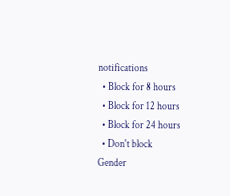notifications
  • Block for 8 hours
  • Block for 12 hours
  • Block for 24 hours
  • Don't block
Gender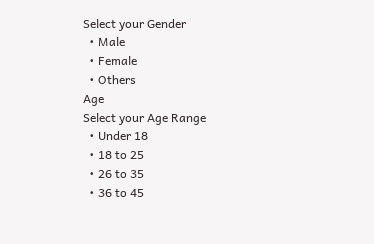Select your Gender
  • Male
  • Female
  • Others
Age
Select your Age Range
  • Under 18
  • 18 to 25
  • 26 to 35
  • 36 to 45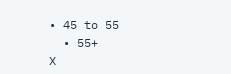• 45 to 55
  • 55+
X